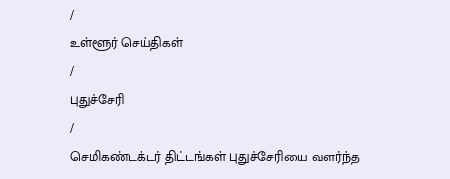/
உள்ளூர் செய்திகள்
/
புதுச்சேரி
/
செமிகண்டக்டர் திட்டங்கள் புதுச்சேரியை வளர்ந்த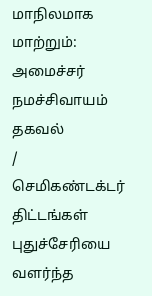மாநிலமாக மாற்றும்: அமைச்சர் நமச்சிவாயம் தகவல்
/
செமிகண்டக்டர் திட்டங்கள் புதுச்சேரியை வளர்ந்த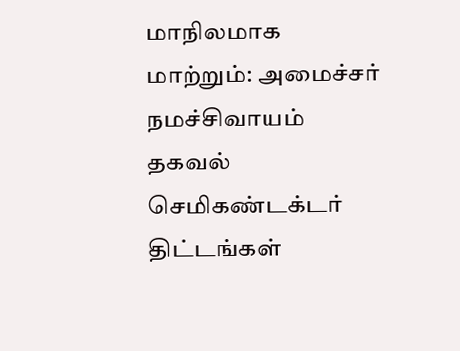மாநிலமாக மாற்றும்: அமைச்சர் நமச்சிவாயம் தகவல்
செமிகண்டக்டர் திட்டங்கள்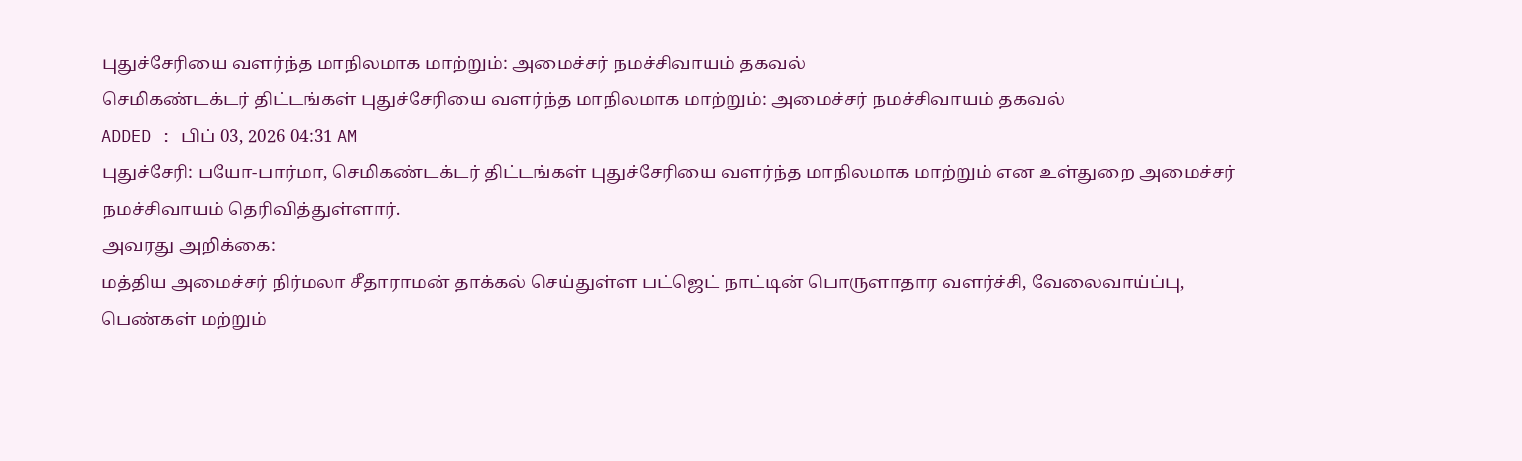புதுச்சேரியை வளர்ந்த மாநிலமாக மாற்றும்: அமைச்சர் நமச்சிவாயம் தகவல்
செமிகண்டக்டர் திட்டங்கள் புதுச்சேரியை வளர்ந்த மாநிலமாக மாற்றும்: அமைச்சர் நமச்சிவாயம் தகவல்
ADDED : பிப் 03, 2026 04:31 AM
புதுச்சேரி: பயோ-பார்மா, செமிகண்டக்டர் திட்டங்கள் புதுச்சேரியை வளர்ந்த மாநிலமாக மாற்றும் என உள்துறை அமைச்சர் நமச்சிவாயம் தெரிவித்துள்ளார்.
அவரது அறிக்கை:
மத்திய அமைச்சர் நிர்மலா சீதாராமன் தாக்கல் செய்துள்ள பட்ஜெட் நாட்டின் பொருளாதார வளர்ச்சி, வேலைவாய்ப்பு, பெண்கள் மற்றும்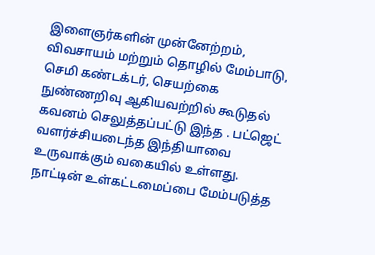இளைஞர்களின் முன்னேற்றம், விவசாயம் மற்றும் தொழில் மேம்பாடு, செமி கண்டக்டர், செயற்கை நுண்ணறிவு ஆகியவற்றில் கூடுதல் கவனம் செலுத்தப்பட்டு இந்த . பட்ஜெட் வளர்ச்சியடைந்த இந்தியாவை உருவாக்கும் வகையில் உள்ளது.
நாட்டின் உள்கட்டமைப்பை மேம்படுத்த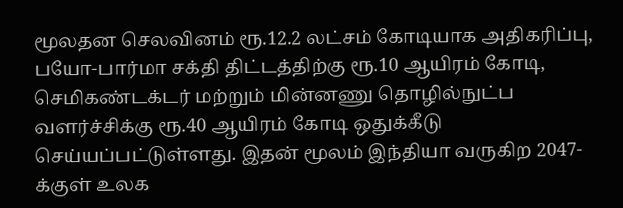மூலதன செலவினம் ரூ.12.2 லட்சம் கோடியாக அதிகரிப்பு, பயோ-பார்மா சக்தி திட்டத்திற்கு ரூ.10 ஆயிரம் கோடி, செமிகண்டக்டர் மற்றும் மின்னணு தொழில்நுட்ப வளர்ச்சிக்கு ரூ.40 ஆயிரம் கோடி ஒதுக்கீடு செய்யப்பட்டுள்ளது. இதன் மூலம் இந்தியா வருகிற 2047-க்குள் உலக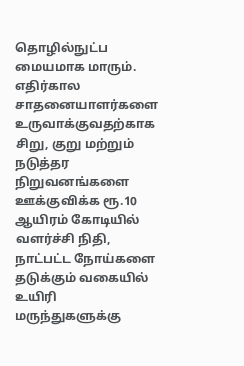தொழில்நுட்ப மையமாக மாரும்.
எதிர்கால சாதனையாளர்களை உருவாக்குவதற்காக சிறு, குறு மற்றும் நடுத்தர நிறுவனங்களை ஊக்குவிக்க ரூ.10 ஆயிரம் கோடியில் வளர்ச்சி நிதி, நாட்பட்ட நோய்களை தடுக்கும் வகையில் உயிரி மருந்துகளுக்கு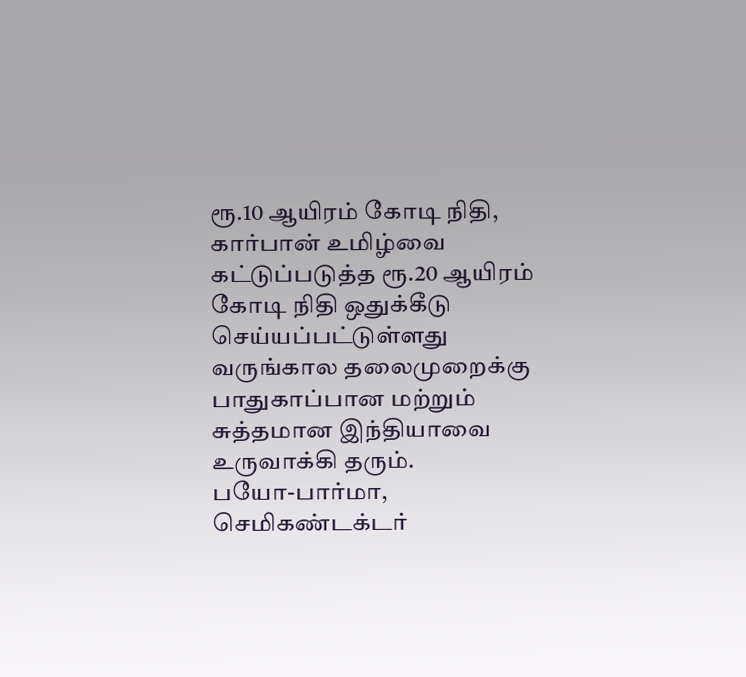ரூ.10 ஆயிரம் கோடி நிதி, கார்பான் உமிழ்வை கட்டுப்படுத்த ரூ.20 ஆயிரம் கோடி நிதி ஒதுக்கீடு செய்யப்பட்டுள்ளது வருங்கால தலைமுறைக்கு பாதுகாப்பான மற்றும் சுத்தமான இந்தியாவை உருவாக்கி தரும்.
பயோ-பார்மா, செமிகண்டக்டர்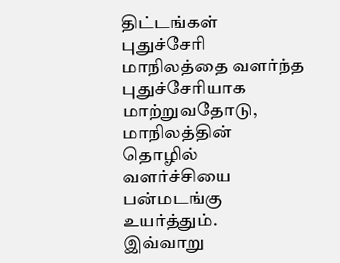திட்டங்கள் புதுச்சேரி மாநிலத்தை வளர்ந்த புதுச்சேரியாக மாற்றுவதோடு, மாநிலத்தின் தொழில் வளர்ச்சியை பன்மடங்கு உயர்த்தும்.
இவ்வாறு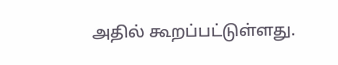அதில் கூறப்பட்டுள்ளது.